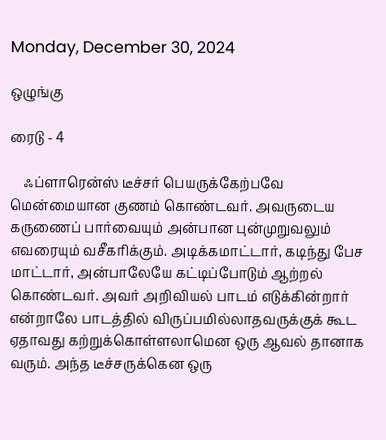Monday, December 30, 2024

ஒழுங்கு

ரைடு - 4

    ஃப்ளாரென்ஸ் டீச்சர் பெயருக்கேற்பவே மென்மையான குணம் கொண்டவர். அவருடைய கருணைப் பார்வையும் அன்பான புன்முறுவலும் எவரையும் வசீகரிக்கும். அடிக்கமாட்டார், கடிந்து பேச மாட்டார், அன்பாலேயே கட்டிப்போடும் ஆற்றல் கொண்டவர். அவர் அறிவியல் பாடம் எடுக்கின்றார் என்றாலே பாடத்தில் விருப்பமில்லாதவருக்குக் கூட ஏதாவது கற்றுக்கொள்ளலாமென ஒரு ஆவல் தானாக வரும். அந்த டீச்சருக்கென ஒரு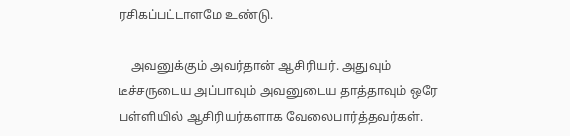ரசிகப்பட்டாளமே உண்டு.

    அவனுக்கும் அவர்தான் ஆசிரியர். அதுவும் டீச்சருடைய அப்பாவும் அவனுடைய தாத்தாவும் ஒரே பள்ளியில் ஆசிரியர்களாக வேலைபார்த்தவர்கள்.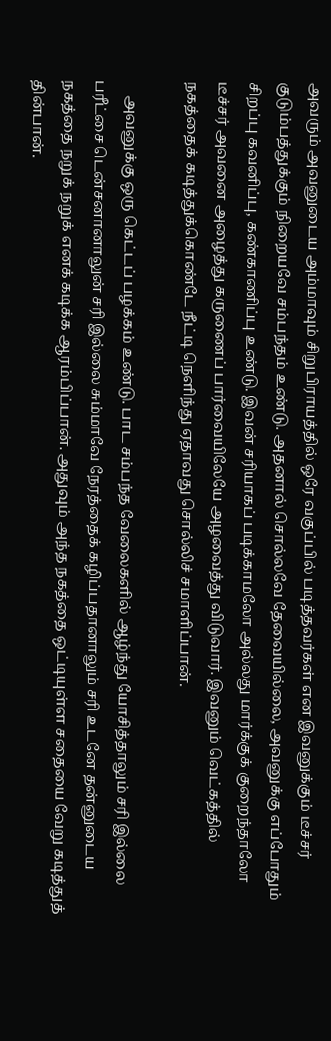அவரும் அவனுடைய அம்மாவும் சிறுபிராயத்தில் ஒரே வகுப்பில் படித்தவர்கள் என இவனுக்கும் டீச்சர் குடும்பத்துக்கும் நிறையவே சம்பந்தம் உண்டு. அதனால் சொல்லவே தேவையில்லை, அவனுக்கு எப்போதும் சிறப்பு கவனிப்பு, கண்காணிப்பு உண்டு. இவன் சரியாகப் படிக்காமலோ அல்லது மார்க்குக் குறைந்தாலோ டீச்சர் அவனை அழைத்து கருணைப் பார்வையிலேயே அழவைத்து விடுவார். இவனும் வெட்கத்தில் நகத்தைக் கடித்துக்கொண்டே நீட்டி நெளிந்து ஏதாவது சொல்லிச் சமாளிப்பான்.

    அவனுக்கு ஒரு கெட்டப் பழக்கம் உண்டு. பாட சம்பந்த வேலைகளில் ஆழ்ந்து யோசித்தாலும் சரி இல்லை பரீட்சை டென்சனானாலுன் சரி இல்லை சும்மாவே நேரத்தைக் கழிப்பதானாலும் சரி உடனே தன்னுடைய நகத்தை நறுக் நறுக் எனக் கடிக்க ஆரம்பிப்பான். அதுவும் அந்த நகத்தை ஒட்டியுள்ள சதையை வேறு கடித்துத் தின்பான்.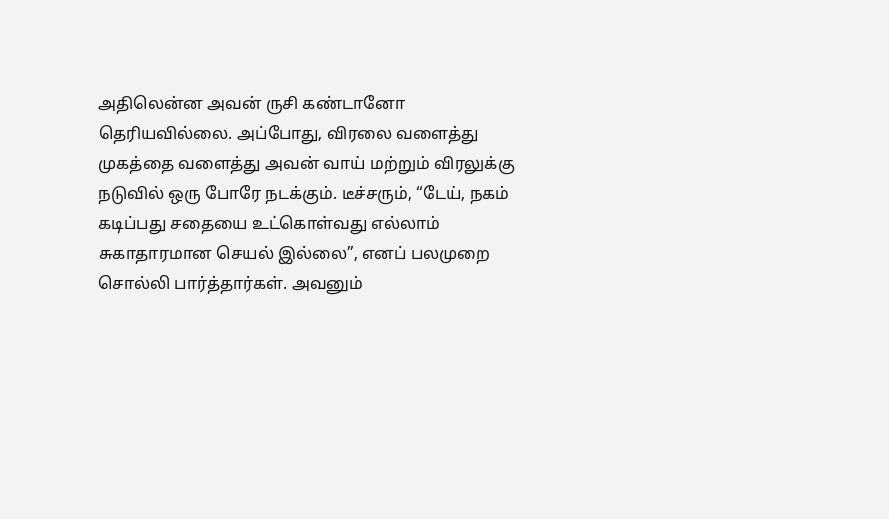அதிலென்ன அவன் ருசி கண்டானோ தெரியவில்லை. அப்போது, விரலை வளைத்து முகத்தை வளைத்து அவன் வாய் மற்றும் விரலுக்கு நடுவில் ஒரு போரே நடக்கும். டீச்சரும், “டேய், நகம் கடிப்பது சதையை உட்கொள்வது எல்லாம் சுகாதாரமான செயல் இல்லை”, எனப் பலமுறை சொல்லி பார்த்தார்கள். அவனும்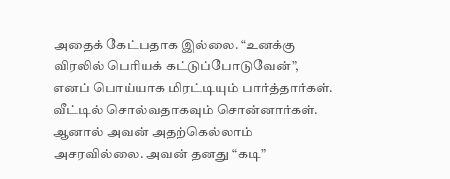அதைக் கேட்பதாக இல்லை. “உனக்கு விரலில் பெரியக் கட்டுப்போடுவேன்”, எனப் பொய்யாக மிரட்டியும் பார்த்தார்கள். வீட்டில் சொல்வதாகவும் சொன்னார்கள். ஆனால் அவன் அதற்கெல்லாம் அசரவில்லை. அவன் தனது “கடி”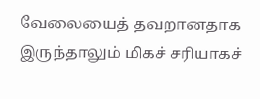வேலையைத் தவறானதாக இருந்தாலும் மிகச் சரியாகச்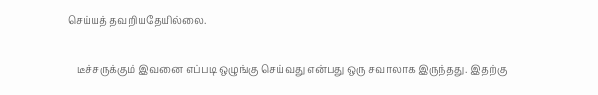செய்யத் தவறியதேயில்லை.

    டீச்சருக்கும் இவனை எப்படி ஒழுங்கு செய்வது என்பது ஒரு சவாலாக இருந்தது. இதற்கு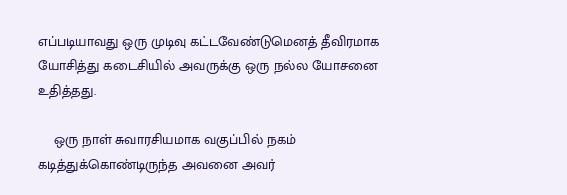எப்படியாவது ஒரு முடிவு கட்டவேண்டுமெனத் தீவிரமாக யோசித்து கடைசியில் அவருக்கு ஒரு நல்ல யோசனை உதித்தது.

    ஒரு நாள் சுவாரசியமாக வகுப்பில் நகம் கடித்துக்கொண்டிருந்த அவனை அவர்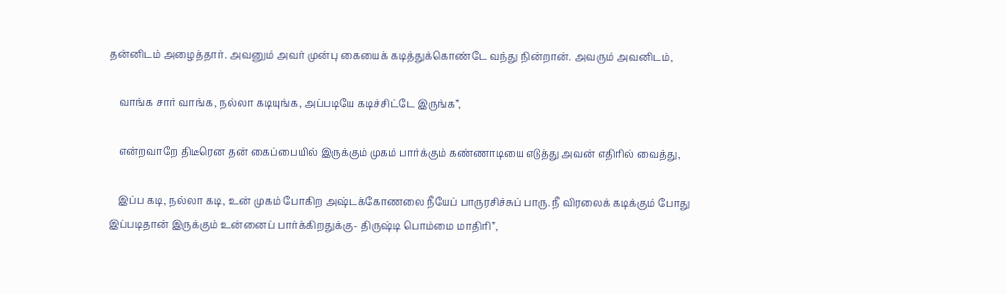தன்னிடம் அழைத்தார். அவனும் அவர் முன்பு கையைக் கடித்துக்கொண்டே வந்து நின்றான். அவரும் அவனிடம்,

    வாங்க சார் வாங்க, நல்லா கடியுங்க, அப்படியே கடிச்சிட்டே இருங்க”,

    என்றவாறே திடீரென தன் கைப்பையில் இருக்கும் முகம் பார்க்கும் கண்ணாடியை எடுத்து அவன் எதிரில் வைத்து,

    இப்ப கடி, நல்லா கடி, உன் முகம் போகிற அஷ்டக்கோணலை நீயேப் பாருரசிச்சுப் பாரு. நீ விரலைக் கடிக்கும் போது இப்படிதான் இருக்கும் உன்னைப் பார்க்கிறதுக்கு- திருஷ்டி பொம்மை மாதிரி”,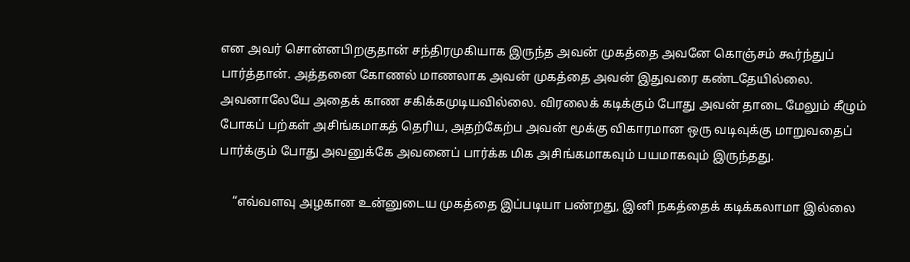என அவர் சொன்னபிறகுதான் சந்திரமுகியாக இருந்த அவன் முகத்தை அவனே கொஞ்சம் கூர்ந்துப் பார்த்தான். அத்தனை கோணல் மாணலாக அவன் முகத்தை அவன் இதுவரை கண்டதேயில்லை. அவனாலேயே அதைக் காண சகிக்கமுடியவில்லை. விரலைக் கடிக்கும் போது அவன் தாடை மேலும் கீழும் போகப் பற்கள் அசிங்கமாகத் தெரிய, அதற்கேற்ப அவன் மூக்கு விகாரமான ஒரு வடிவுக்கு மாறுவதைப் பார்க்கும் போது அவனுக்கே அவனைப் பார்க்க மிக அசிங்கமாகவும் பயமாகவும் இருந்தது.

    “எவ்வளவு அழகான உன்னுடைய முகத்தை இப்படியா பண்றது, இனி நகத்தைக் கடிக்கலாமா இல்லை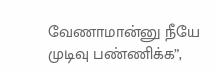வேணாமான்னு நீயே முடிவு பண்ணிக்க”,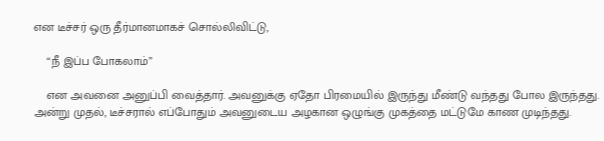என டீச்சர் ஒரு தீர்மானமாகச் சொல்லிவிட்டு,

    “நீ இப்ப போகலாம்”

    என அவனை அனுப்பி வைத்தார். அவனுக்கு ஏதோ பிரமையில் இருந்து மீண்டு வந்தது போல இருந்தது. அன்று முதல், டீச்சரால் எப்போதும் அவனுடைய அழகான ஒழுங்கு முகத்தை மட்டுமே காண முடிந்தது.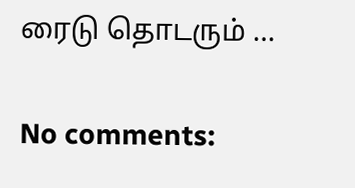ரைடு தொடரும் …

No comments: